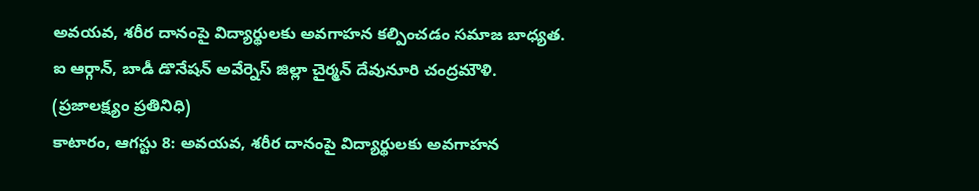అవయవ, శరీర దానంపై విద్యార్థులకు అవగాహన కల్పించడం సమాజ బాధ్యత.
ఐ ఆర్గాన్, బాడీ డొనేషన్ అవేర్నెస్ జిల్లా చైర్మన్ దేవునూరి చంద్రమౌళి.
(ప్రజాలక్ష్యం ప్రతినిధి)
కాటారం, ఆగస్టు 8: అవయవ, శరీర దానంపై విద్యార్థులకు అవగాహన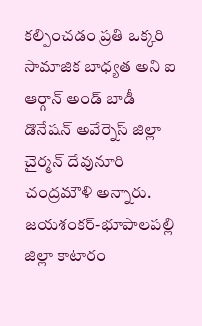కల్పించడం ప్రతి ఒక్కరి సామాజిక బాధ్యత అని ఐ ఆర్గాన్ అండ్ బాడీ డొనేషన్ అవేర్నెస్ జిల్లా చైర్మన్ దేవునూరి చంద్రమౌళి అన్నారు. జయశంకర్-భూపాలపల్లి జిల్లా కాటారం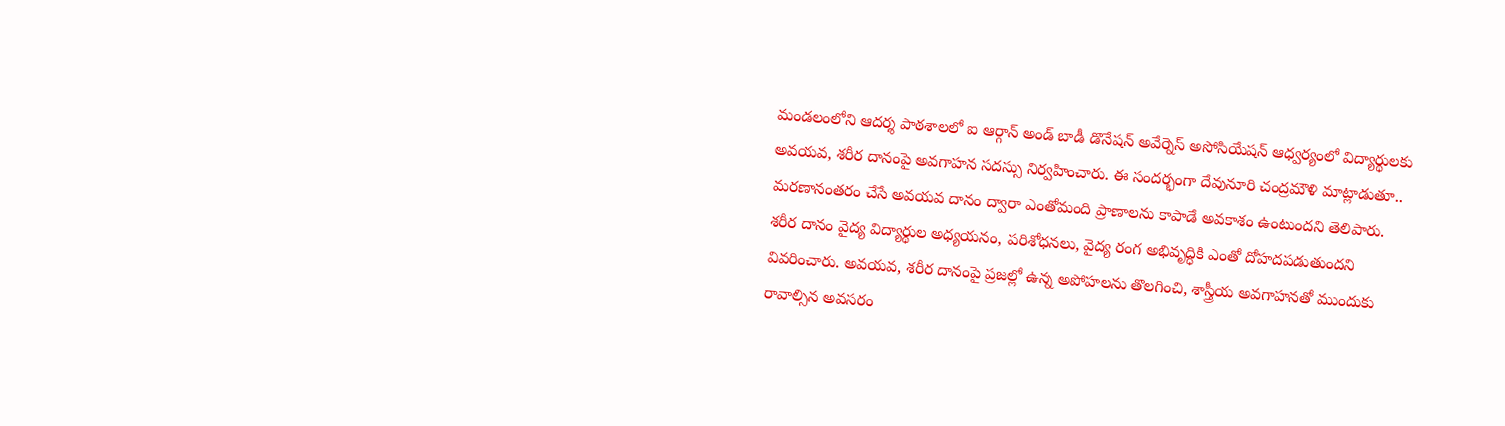మండలంలోని ఆదర్శ పాఠశాలలో ఐ ఆర్గాన్ అండ్ బాడీ డొనేషన్ అవేర్నెస్ అసోసియేషన్ ఆధ్వర్యంలో విద్యార్థులకు అవయవ, శరీర దానంపై అవగాహన సదస్సు నిర్వహించారు. ఈ సందర్భంగా దేవునూరి చంద్రమౌళి మాట్లాడుతూ.. మరణానంతరం చేసే అవయవ దానం ద్వారా ఎంతోమంది ప్రాణాలను కాపాడే అవకాశం ఉంటుందని తెలిపారు. శరీర దానం వైద్య విద్యార్థుల అధ్యయనం, పరిశోధనలు, వైద్య రంగ అభివృద్ధికి ఎంతో దోహదపడుతుందని వివరించారు. అవయవ, శరీర దానంపై ప్రజల్లో ఉన్న అపోహలను తొలగించి, శాస్త్రీయ అవగాహనతో ముందుకు రావాల్సిన అవసరం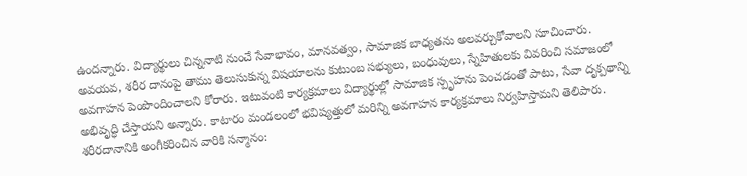ఉందన్నారు. విద్యార్థులు చిన్ననాటి నుంచే సేవాభావం, మానవత్వం, సామాజిక బాధ్యతను అలవర్చుకోవాలని సూచించారు. అవయవ, శరీర దానంపై తాము తెలుసుకున్న విషయాలను కుటుంబ సభ్యులు, బంధువులు, స్నేహితులకు వివరించి సమాజంలో అవగాహన పెంపొందించాలని కోరారు. ఇటువంటి కార్యక్రమాలు విద్యార్థుల్లో సామాజిక స్పృహను పెంచడంతో పాటు, సేవా దృక్పథాన్ని అభివృద్ధి చేస్తాయని అన్నారు. కాటారం మండలంలో భవిష్యత్తులో మరిన్ని అవగాహన కార్యక్రమాలు నిర్వహిస్తామని తెలిపారు.
శరీరదానానికి అంగీకరించిన వారికి సన్మానం: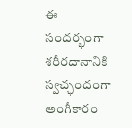ఈ సందర్భంగా శరీరదానానికి స్వచ్ఛందంగా అంగీకారం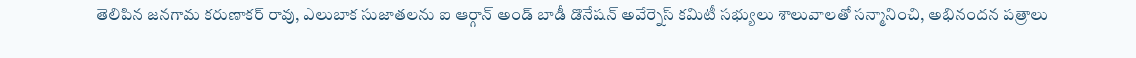తెలిపిన జనగామ కరుణాకర్ రావు, ఎలుబాక సుజాతలను ఐ ఆర్గాన్ అండ్ బాడీ డొనేషన్ అవేర్నెస్ కమిటీ సభ్యులు శాలువాలతో సన్మానించి, అభినందన పత్రాలు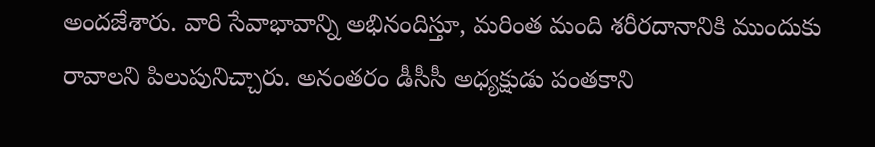అందజేశారు. వారి సేవాభావాన్ని అభినందిస్తూ, మరింత మంది శరీరదానానికి ముందుకు రావాలని పిలుపునిచ్చారు. అనంతరం డీసీసీ అధ్యక్షుడు పంతకాని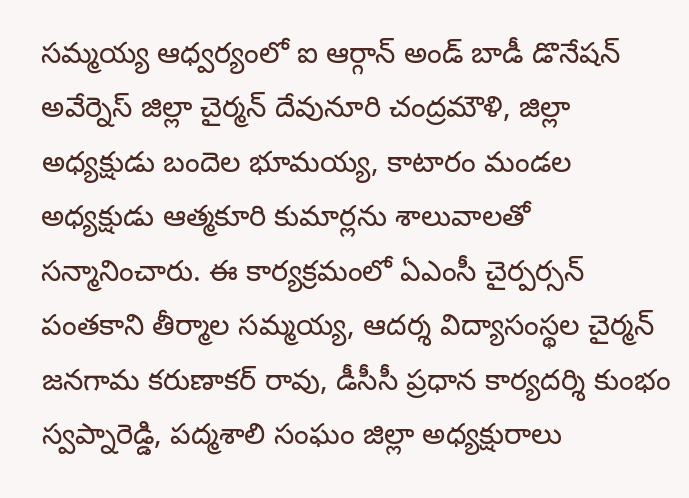సమ్మయ్య ఆధ్వర్యంలో ఐ ఆర్గాన్ అండ్ బాడీ డొనేషన్ అవేర్నెస్ జిల్లా చైర్మన్ దేవునూరి చంద్రమౌళి, జిల్లా అధ్యక్షుడు బందెల భూమయ్య, కాటారం మండల అధ్యక్షుడు ఆత్మకూరి కుమార్లను శాలువాలతో సన్మానించారు. ఈ కార్యక్రమంలో ఏఎంసీ చైర్పర్సన్ పంతకాని తీర్మాల సమ్మయ్య, ఆదర్శ విద్యాసంస్థల చైర్మన్ జనగామ కరుణాకర్ రావు, డీసీసీ ప్రధాన కార్యదర్శి కుంభం స్వప్నారెడ్డి, పద్మశాలి సంఘం జిల్లా అధ్యక్షురాలు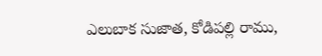ఎలుబాక సుజాత, కోడిపల్లి రాము,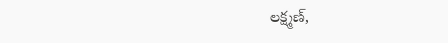లక్ష్మణ్,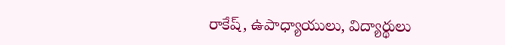రాకేష్, ఉపాధ్యాయులు, విద్యార్థులు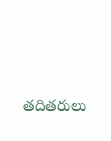తదితరులు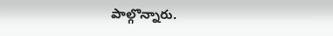పాల్గొన్నారు.